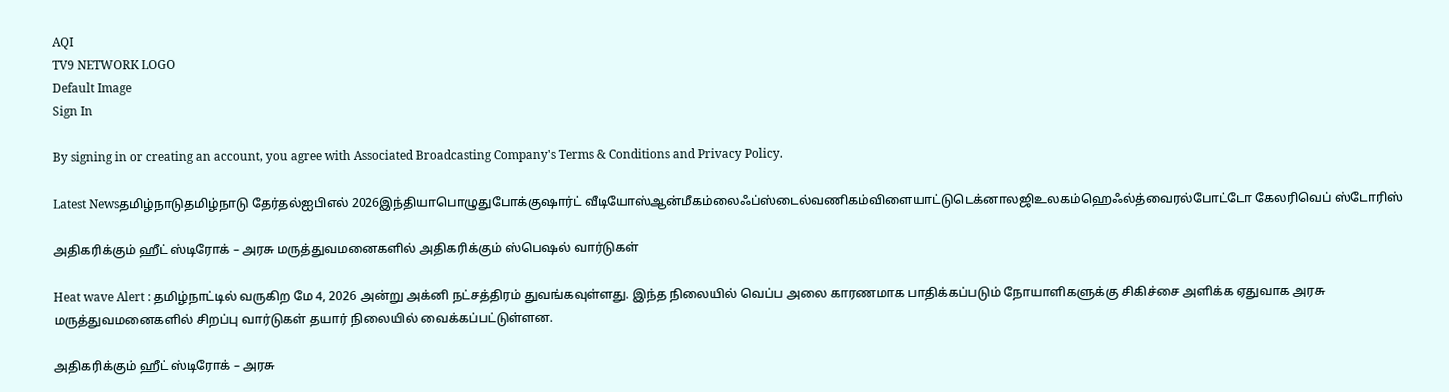AQI
TV9 NETWORK LOGO
Default Image
Sign In

By signing in or creating an account, you agree with Associated Broadcasting Company's Terms & Conditions and Privacy Policy.

Latest Newsதமிழ்நாடுதமிழ்நாடு தேர்தல்ஐபிஎல் 2026இந்தியாபொழுதுபோக்குஷார்ட் வீடியோஸ்ஆன்மீகம்லைஃப்ஸ்டைல்வணிகம்விளையாட்டுடெக்னாலஜிஉலகம்ஹெஃல்த்வைரல்போட்டோ கேலரிவெப் ஸ்டோரிஸ்

அதிகரிக்கும் ஹீட் ஸ்டிரோக் – அரசு மருத்துவமனைகளில் அதிகரிக்கும் ஸ்பெஷல் வார்டுகள்

Heat wave Alert : தமிழ்நாட்டில் வருகிற மே 4, 2026 அன்று அக்னி நட்சத்திரம் துவங்கவுள்ளது. இந்த நிலையில் வெப்ப அலை காரணமாக பாதிக்கப்படும் நோயாளிகளுக்கு சிகிச்சை அளிக்க ஏதுவாக அரசு மருத்துவமனைகளில் சிறப்பு வார்டுகள் தயார் நிலையில் வைக்கப்பட்டுள்ளன.

அதிகரிக்கும் ஹீட் ஸ்டிரோக் – அரசு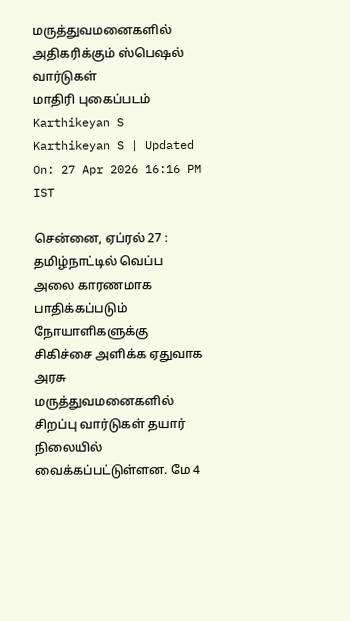மருத்துவமனைகளில் அதிகரிக்கும் ஸ்பெஷல் வார்டுகள்
மாதிரி புகைப்படம்
Karthikeyan S
Karthikeyan S | Updated On: 27 Apr 2026 16:16 PM IST

சென்னை, ஏப்ரல் 27 : தமிழ்நாட்டில் வெப்ப அலை காரணமாக பாதிக்கப்படும் நோயாளிகளுக்கு சிகிச்சை அளிக்க ஏதுவாக அரசு மருத்துவமனைகளில் சிறப்பு வார்டுகள் தயார் நிலையில் வைக்கப்பட்டுள்ளன. மே 4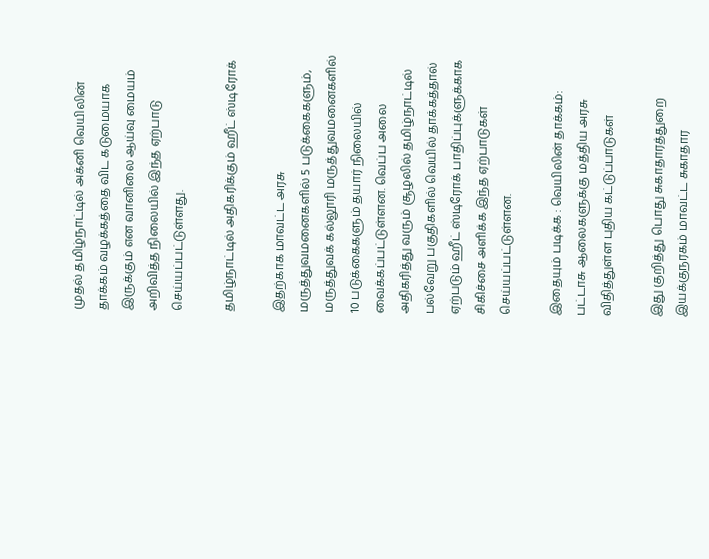முதல் தமிழ்நாட்டில் அக்னி வெயிலின் தாக்கம் வழக்கத்தை விட கடுமையாக இருக்கும் என வானிலை ஆய்வு மையம் அறிவித்த நிலையில் இந்த ஏற்பாடு செய்யப்பட்டுள்ளது.

தமிழ்நாட்டில் அதிகரிக்கும் ஹீட் ஸ்டிரோக்

இதற்காக மாவட்ட அரசு மருத்துவமனைகளில் 5 படுக்கைகளும், மருத்துவக் கல்லூரி மருத்துவமனைகளில் 10 படுக்கைகளும் தயார் நிலையில் வைக்கப்பட்டுள்ளன. வெப்ப அலை அதிகரித்து வரும் சூழலில் தமிழ்நாட்டில் பல்வேறு பகுதிகளில் வெயில் தாக்கத்தால் ஏற்படும் ஹீட் ஸ்டிரோக் பாதிப்புக்ளுக்காக சிகிச்சை அளிக்க இந்த ஏற்பாடுகள் செய்யப்பட்டுள்ளன.

இதையும் படிக்க : வெயிலின் தாக்கம்: பட்டாசு ஆலைகளுக்கு மத்திய அரசு விதித்துள்ள புதிய கட்டுப்பாடுகள்

இது குறித்து பொது சுகாதாரத்துறை இயக்குநரகம் மாவட்ட சுகாதார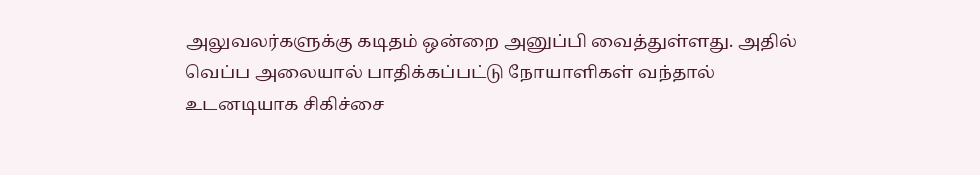அலுவலர்களுக்கு கடிதம் ஒன்றை அனுப்பி வைத்துள்ளது. அதில் வெப்ப அலையால் பாதிக்கப்பட்டு நோயாளிகள் வந்தால் உடனடியாக சிகிச்சை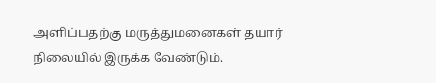அளிப்பதற்கு மருத்துமனைகள் தயார் நிலையில் இருக்க வேண்டும்.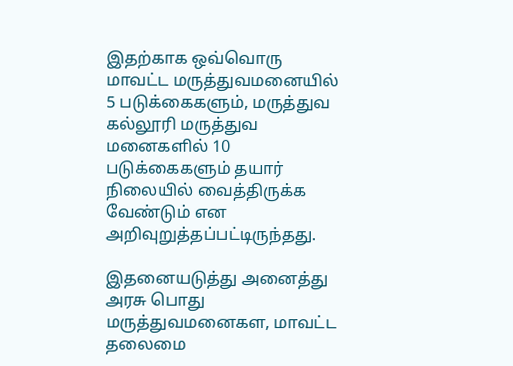இதற்காக ஒவ்வொரு மாவட்ட மருத்துவமனையில் 5 படுக்கைகளும், மருத்துவ கல்லூரி மருத்துவ மனைகளில் 10 படுக்கைகளும் தயார் நிலையில் வைத்திருக்க வேண்டும் என அறிவுறுத்தப்பட்டிருந்தது.

இதனையடுத்து அனைத்து அரசு பொது மருத்துவமனைகள, மாவட்ட தலைமை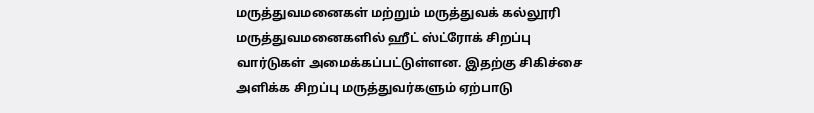மருத்துவமனைகள் மற்றும் மருத்துவக் கல்லூரி மருத்துவமனைகளில் ஹீட் ஸ்ட்ரோக் சிறப்பு வார்டுகள் அமைக்கப்பட்டுள்ளன. இதற்கு சிகிச்சை அளிக்க சிறப்பு மருத்துவர்களும் ஏற்பாடு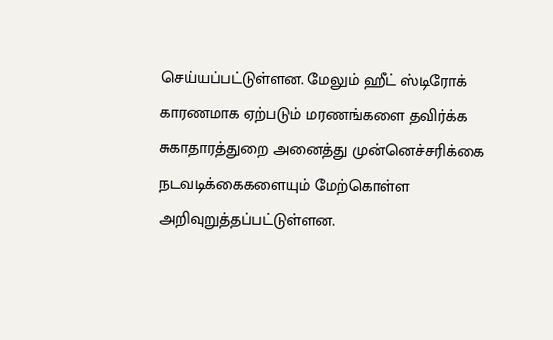செய்யப்பட்டுள்ளன. மேலும் ஹீட் ஸ்டிரோக் காரணமாக ஏற்படும் மரணங்களை தவிர்க்க சுகாதாரத்துறை அனைத்து முன்னெச்சரிக்கை நடவடிக்கைகளையும் மேற்கொள்ள அறிவுறுத்தப்பட்டுள்ளன.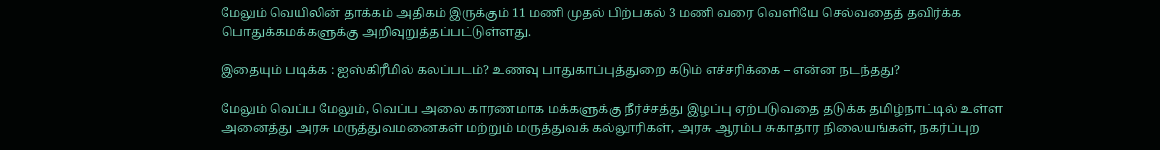மேலும் வெயிலின் தாக்கம் அதிகம் இருக்கும் 11 மணி முதல் பிற்பகல் 3 மணி வரை வெளியே செல்வதைத் தவிர்க்க பொதுக்கமக்களுக்கு அறிவுறுத்தப்பட்டுள்ளது.

இதையும் படிக்க : ஐஸ்கிரீமில் கலப்படம்? உணவு பாதுகாப்புத்துறை கடும் எச்சரிக்கை – என்ன நடந்தது?

மேலும் வெப்ப மேலும், வெப்ப அலை காரணமாக மக்களுக்கு நீர்ச்சத்து இழப்பு ஏற்படுவதை தடுக்க தமிழ்நாட்டில் உள்ள அனைத்து அரசு மருத்துவமனைகள் மற்றும் மருத்துவக் கல்லூரிகள், அரசு ஆரம்ப சுகாதார நிலையங்கள், நகர்ப்புற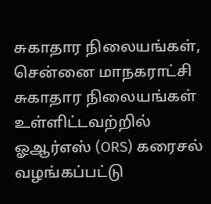சுகாதார நிலையங்கள், சென்னை மாநகராட்சி சுகாதார நிலையங்கள் உள்ளிட்டவற்றில் ஓஆர்எஸ் (ORS) கரைசல் வழங்கப்பட்டு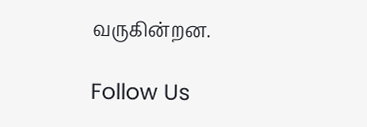வருகின்றன.

Follow Us